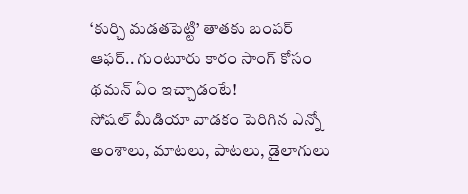‘కుర్చి మడతపెట్టి’ తాతకు బంపర్ ఆఫర్.. గుంటూరు కారం సాంగ్ కోసం థమన్ ఏం ఇచ్చాడంటే!
సోషల్ మీడియా వాడకం పెరిగిన ఎన్నో అంశాలు, మాటలు, పాటలు, డైలాగులు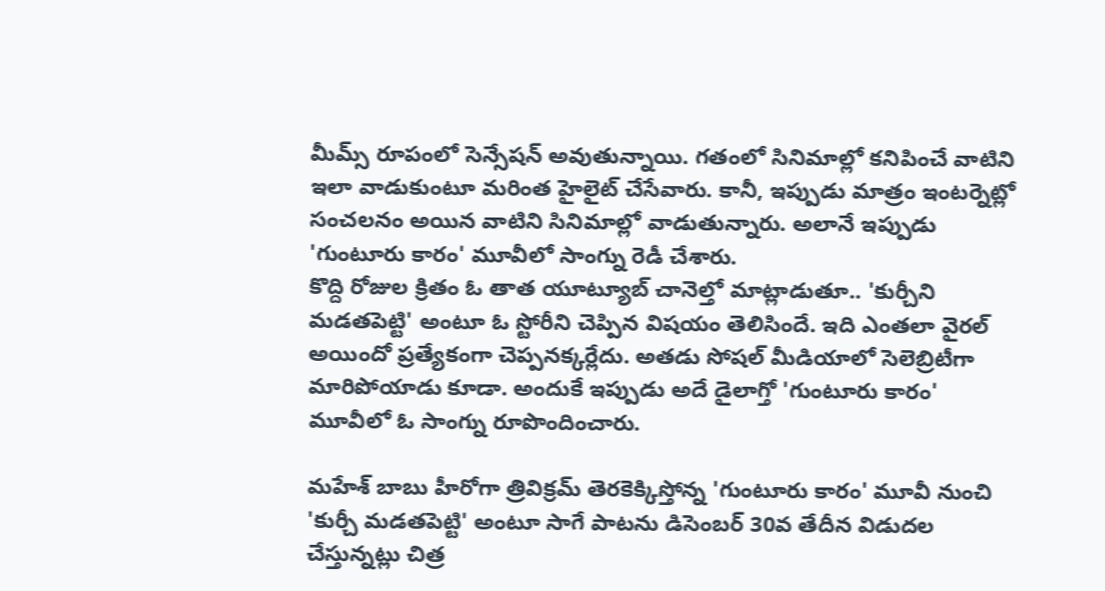మీమ్స్ రూపంలో సెన్సేషన్ అవుతున్నాయి. గతంలో సినిమాల్లో కనిపించే వాటిని ఇలా వాడుకుంటూ మరింత హైలైట్ చేసేవారు. కానీ, ఇప్పుడు మాత్రం ఇంటర్నెట్లో సంచలనం అయిన వాటిని సినిమాల్లో వాడుతున్నారు. అలానే ఇప్పుడు 'గుంటూరు కారం' మూవీలో సాంగ్ను రెడీ చేశారు.
కొద్ది రోజుల క్రితం ఓ తాత యూట్యూబ్ చానెల్తో మాట్లాడుతూ.. 'కుర్చీని మడతపెట్టి' అంటూ ఓ స్టోరీని చెప్పిన విషయం తెలిసిందే. ఇది ఎంతలా వైరల్ అయిందో ప్రత్యేకంగా చెప్పనక్కర్లేదు. అతడు సోషల్ మీడియాలో సెలెబ్రిటీగా మారిపోయాడు కూడా. అందుకే ఇప్పుడు అదే డైలాగ్తో 'గుంటూరు కారం' మూవీలో ఓ సాంగ్ను రూపొందించారు.

మహేశ్ బాబు హీరోగా త్రివిక్రమ్ తెరకెక్కిస్తోన్న 'గుంటూరు కారం' మూవీ నుంచి 'కుర్చీ మడతపెట్టి' అంటూ సాగే పాటను డిసెంబర్ 30వ తేదీన విడుదల చేస్తున్నట్లు చిత్ర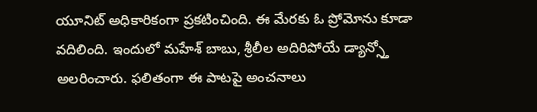యూనిట్ అధికారికంగా ప్రకటించింది. ఈ మేరకు ఓ ప్రోమోను కూడా వదిలింది. ఇందులో మహేశ్ బాబు, శ్రీలీల అదిరిపోయే డ్యాన్స్తో అలరించారు. ఫలితంగా ఈ పాటపై అంచనాలు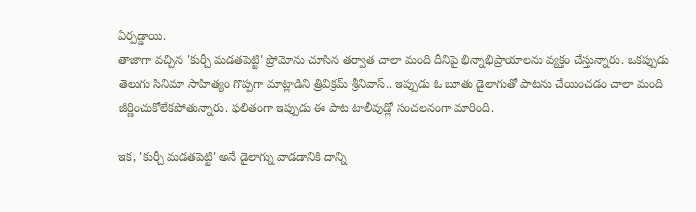ఏర్పడ్డాయి.
తాజాగా వచ్చిన 'కుర్చీ మడతపెట్టి' ప్రోమోను చూసిన తర్వాత చాలా మంది దీనిపై భిన్నాభిప్రాయాలను వ్యక్తం చేస్తున్నారు. ఒకప్పుడు తెలుగు సినిమా సాహిత్యం గొప్పగా మాట్లాడిని త్రివిక్రమ్ శ్రీనివాస్.. ఇప్పుడు ఓ బూతు డైలాగుతో పాటను చేయించడం చాలా మంది జీర్ణించుకోలేకపోతున్నారు. ఫలితంగా ఇప్పుడు ఈ పాట టాలీవుడ్లో సంచలనంగా మారింది.

ఇక, 'కుర్చీ మడతపెట్టి' అనే డైలాగ్ను వాడడానికి దాన్ని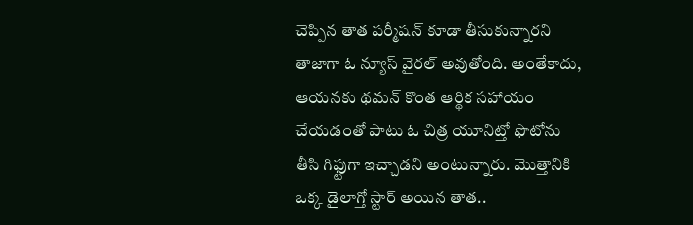చెప్పిన తాత పర్మీషన్ కూడా తీసుకున్నారని తాజాగా ఓ న్యూస్ వైరల్ అవుతోంది. అంతేకాదు, ఆయనకు థమన్ కొంత ఆర్థిక సహాయం చేయడంతో పాటు ఓ చిత్ర యూనిట్తో ఫొటోను తీసి గిఫ్టుగా ఇచ్చాడని అంటున్నారు. మొత్తానికి ఒక్క డైలాగ్తో స్టార్ అయిన తాత..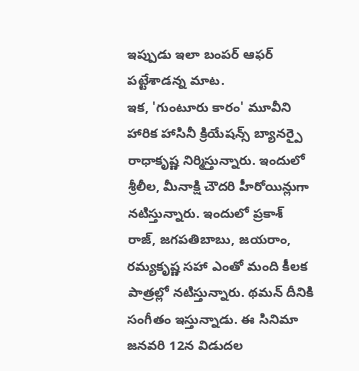ఇప్పుడు ఇలా బంపర్ ఆఫర్ పట్టేశాడన్న మాట.
ఇక, 'గుంటూరు కారం' మూవీని హారిక హాసినీ క్రియేషన్స్ బ్యానర్పై రాధాకృష్ణ నిర్మిస్తున్నారు. ఇందులో శ్రీలీల, మీనాక్షి చౌదరి హీరోయిన్లుగా నటిస్తున్నారు. ఇందులో ప్రకాశ్ రాజ్, జగపతిబాబు, జయరాం, రమ్యకృష్ణ సహా ఎంతో మంది కీలక పాత్రల్లో నటిస్తున్నారు. థమన్ దీనికి సంగీతం ఇస్తున్నాడు. ఈ సినిమా జనవరి 12న విడుదల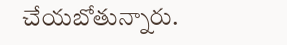చేయబోతున్నారు.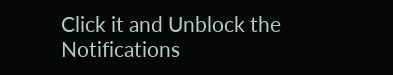Click it and Unblock the Notifications